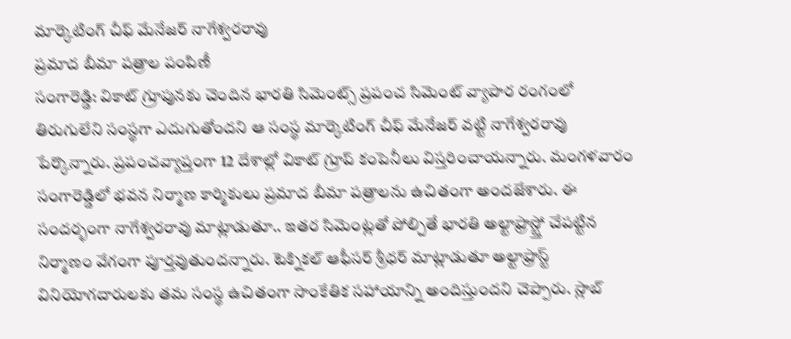మార్కెటింగ్ చీఫ్ మేనేజర్ నాగేశ్వరరావు
ప్రమాద బీమా పత్రాల పంపిణీ
సంగారెడ్డి: వికాట్ గ్రూపునకు చెందిన భారతి సిమెంట్స్ ప్రపంచ సిమెంట్ వ్యాపార రంగంలో తిరుగులేని సంస్థగా ఎదుగుతోందని ఆ సంస్థ మార్కెటింగ్ చీఫ్ మేనేజర్ వట్టి నాగేశ్వరరావు పేర్కొన్నారు. ప్రపంచవ్యాప్తంగా 12 దేశాల్లో వికాట్ గ్రూప్ కంపెనీలు విస్తరించాయన్నారు. మంగళవారం సంగారెడ్డిలో భవన నిర్మాణ కార్మికులు ప్రమాద బీమా పత్రాలను ఉచితంగా అందజేశారు. ఈ సందర్భంగా నాగేశ్వరరావు మాట్లాడుతూ.. ఇతర సిమెంట్లతో పోల్చితే భారతి అల్టాఫ్రాస్ట్తో చేపట్టిన నిర్మాణం వేగంగా పూర్తవుతుందన్నారు. టెక్నికల్ ఆఫీసర్ శ్రీధర్ మాట్లాడుతూ అల్టాఫ్రాస్ట్ వినియోగదారులకు తమ సంస్థ ఉచితంగా సాంకేతిక సహాయాన్ని అందిస్తుందని చెప్పారు. స్లాబ్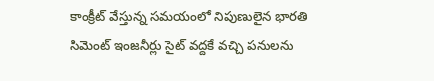కాంక్రీట్ వేస్తున్న సమయంలో నిపుణులైన భారతి సిమెంట్ ఇంజనీర్లు సైట్ వద్దకే వచ్చి పనులను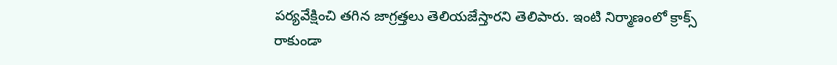పర్యవేక్షించి తగిన జాగ్రత్తలు తెలియజేస్తారని తెలిపారు. ఇంటి నిర్మాణంలో క్రాక్స్ రాకుండా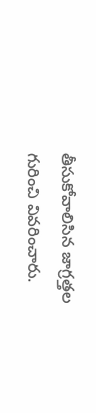తీసుకోవాలిసిన జాగ్రత్తల గురించి వివరించారు.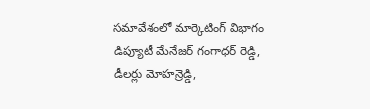సమావేశంలో మార్కెటింగ్ విభాగం డిప్యూటీ మేనేజర్ గంగాధర్ రెడ్డి, డీలర్లు మోహన్రెడ్డి,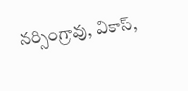నర్సింగ్రావు, వికాస్,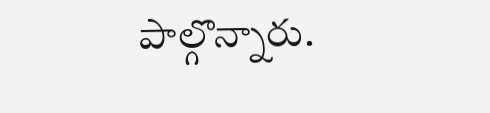పాల్గొన్నారు.